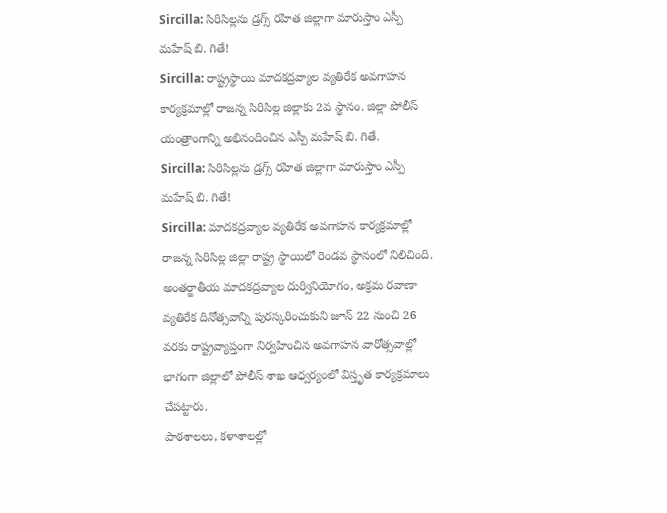Sircilla: సిరిసిల్లను డ్రగ్స్ రహిత జిల్లాగా మారుస్తాం ఎస్పీ మహేష్ బి. గితే!
Sircilla: రాష్ట్రస్థాయి మాదకద్రవ్యాల వ్యతిరేక అవగాహన కార్యక్రమాల్లో రాజన్న సిరిసిల్ల జిల్లాకు 2వ స్థానం. జిల్లా పోలీస్ యంత్రాంగాన్ని అభినందించిన ఎస్పీ మహేష్ బి. గితే.
Sircilla: సిరిసిల్లను డ్రగ్స్ రహిత జిల్లాగా మారుస్తాం ఎస్పీ మహేష్ బి. గితే!
Sircilla: మాదకద్రవ్యాల వ్యతిరేక అవగాహన కార్యక్రమాల్లో రాజన్న సిరిసిల్ల జిల్లా రాష్ట్ర స్థాయిలో రెండవ స్థానంలో నిలిచింది. అంతర్జాతీయ మాదకద్రవ్యాల దుర్వినియోగం, అక్రమ రవాణా వ్యతిరేక దినోత్సవాన్ని పురస్కరించుకుని జూన్ 22 నుంచి 26 వరకు రాష్ట్రవ్యాప్తంగా నిర్వహించిన అవగాహన వారోత్సవాల్లో భాగంగా జిల్లాలో పోలీస్ శాఖ ఆధ్వర్యంలో విస్తృత కార్యక్రమాలు చేపట్టారు.
పాఠశాలలు, కళాశాలల్లో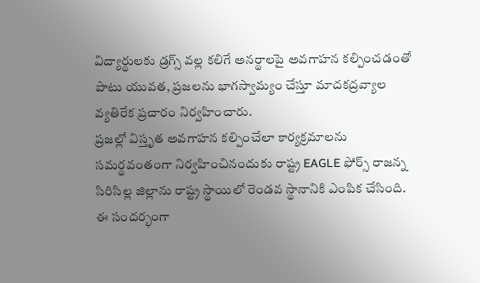విద్యార్థులకు డ్రగ్స్ వల్ల కలిగే అనర్థాలపై అవగాహన కల్పించడంతో పాటు యువత, ప్రజలను భాగస్వామ్యం చేస్తూ మాదకద్రవ్యాల వ్యతిరేక ప్రచారం నిర్వహించారు.
ప్రజల్లో విస్తృత అవగాహన కల్పించేలా కార్యక్రమాలను సమర్థవంతంగా నిర్వహించినందుకు రాష్ట్ర EAGLE ఫోర్స్ రాజన్న సిరిసిల్ల జిల్లాను రాష్ట్ర స్థాయిలో రెండవ స్థానానికి ఎంపిక చేసింది. ఈ సందర్భంగా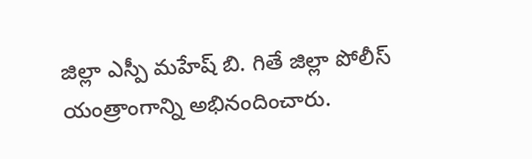జిల్లా ఎస్పీ మహేష్ బి. గితే జిల్లా పోలీస్ యంత్రాంగాన్ని అభినందించారు.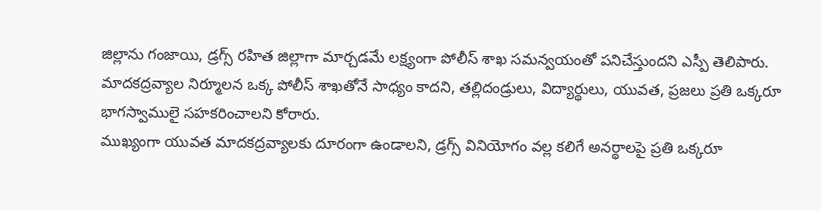జిల్లాను గంజాయి, డ్రగ్స్ రహిత జిల్లాగా మార్చడమే లక్ష్యంగా పోలీస్ శాఖ సమన్వయంతో పనిచేస్తుందని ఎస్పీ తెలిపారు. మాదకద్రవ్యాల నిర్మూలన ఒక్క పోలీస్ శాఖతోనే సాధ్యం కాదని, తల్లిదండ్రులు, విద్యార్థులు, యువత, ప్రజలు ప్రతి ఒక్కరూ భాగస్వాములై సహకరించాలని కోరారు.
ముఖ్యంగా యువత మాదకద్రవ్యాలకు దూరంగా ఉండాలని, డ్రగ్స్ వినియోగం వల్ల కలిగే అనర్థాలపై ప్రతి ఒక్కరూ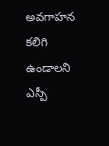అవగాహన కలిగి ఉండాలని ఎస్పీ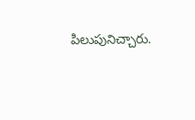పిలుపునిచ్చారు.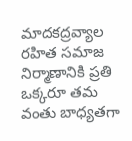మాదకద్రవ్యాల రహిత సమాజ నిర్మాణానికి ప్రతి ఒక్కరూ తమ వంతు బాధ్యతగా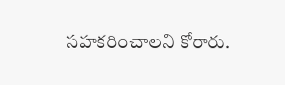సహకరించాలని కోరారు.